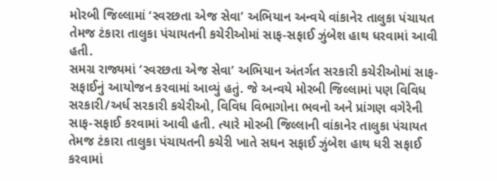મોરબી જિલ્લામાં ‘સ્વરછતા એજ સેવા’ અભિયાન અન્વયે વાંકાનેર તાલુકા પંચાયત તેમજ ટંકારા તાલુકા પંચાયતની કચેરીઓમાં સાફ-સફાઈ ઝુંબેશ હાથ ધરવામાં આવી હતી.
સમગ્ર રાજ્યમાં ‘સ્વરછતા એજ સેવા’ અભિયાન અંતર્ગત સરકારી કચેરીઓમાં સાફ-સફાઈનું આયોજન કરવામાં આવ્યું હતું. જે અન્વયે મોરબી જિલ્લામાં પણ વિવિધ સરકારી/અર્ધ સરકારી કચેરીઓ, વિવિધ વિભાગોના ભવનો અને પ્રાંગણ વગેરેની સાફ-સફાઈ કરવામાં આવી હતી. ત્યારે મોરબી જિલ્લાની વાંકાનેર તાલુકા પંચાયત તેમજ ટંકારા તાલુકા પંચાયતની કચેરી ખાતે સઘન સફાઈ ઝુંબેશ હાથ ધરી સફાઈ કરવામાં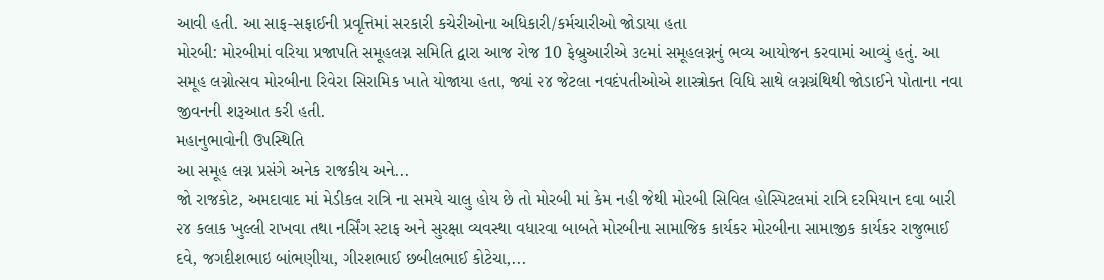આવી હતી. આ સાફ-સફાઈની પ્રવૃત્તિમાં સરકારી કચેરીઓના અધિકારી/કર્મચારીઓ જોડાયા હતા
મોરબી: મોરબીમાં વરિયા પ્રજાપતિ સમૂહલગ્ન સમિતિ દ્વારા આજ રોજ 10 ફેબ્રુઆરીએ ૩૯માં સમૂહલગ્નનું ભવ્ય આયોજન કરવામાં આવ્યું હતું. આ સમૂહ લગ્નોત્સવ મોરબીના રિવેરા સિરામિક ખાતે યોજાયા હતા, જ્યાં ૨૪ જેટલા નવદંપતીઓએ શાસ્ત્રોક્ત વિધિ સાથે લગ્નગ્રંથિથી જોડાઈને પોતાના નવા જીવનની શરૂઆત કરી હતી.
મહાનુભાવોની ઉપસ્થિતિ
આ સમૂહ લગ્ન પ્રસંગે અનેક રાજકીય અને...
જો રાજકોટ, અમદાવાદ માં મેડીકલ રાત્રિ ના સમયે ચાલુ હોય છે તો મોરબી માં કેમ નહી જેથી મોરબી સિવિલ હોસ્પિટલમાં રાત્રિ દરમિયાન દવા બારી ૨૪ કલાક ખુલ્લી રાખવા તથા નર્સિંગ સ્ટાફ અને સુરક્ષા વ્યવસ્થા વધારવા બાબતે મોરબીના સામાજિક કાર્યકર મોરબીના સામાજીક કાર્યકર રાજુભાઈ દવે, જગદીશભાઇ બાંભણીયા, ગીરશભાઈ છબીલભાઈ કોટેચા,...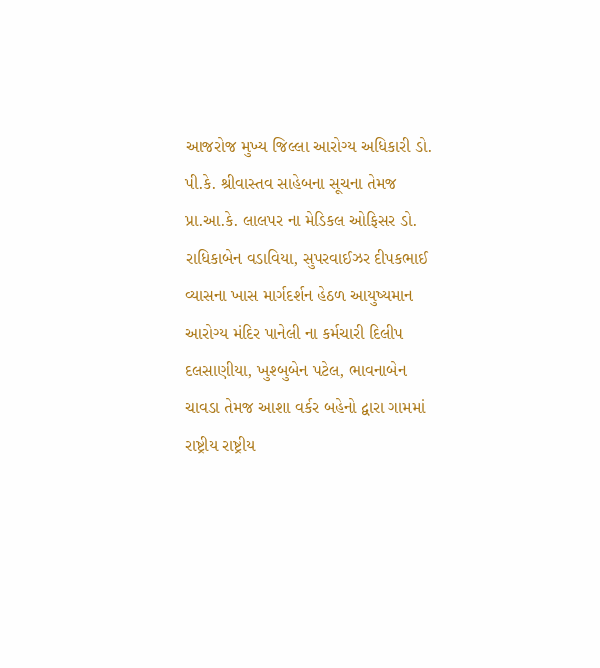આજરોજ મુખ્ય જિલ્લા આરોગ્ય અધિકારી ડો. પી.કે. શ્રીવાસ્તવ સાહેબના સૂચના તેમજ પ્રા.આ.કે. લાલપર ના મેડિકલ ઓફિસર ડો. રાધિકાબેન વડાવિયા, સુપરવાઈઝર દીપકભાઈ વ્યાસના ખાસ માર્ગદર્શન હેઠળ આયુષ્યમાન આરોગ્ય મંદિર પાનેલી ના કર્મચારી દિલીપ દલસાણીયા, ખુશ્બુબેન પટેલ, ભાવનાબેન ચાવડા તેમજ આશા વર્કર બહેનો દ્વારા ગામમાં રાષ્ટ્રીય રાષ્ટ્રીય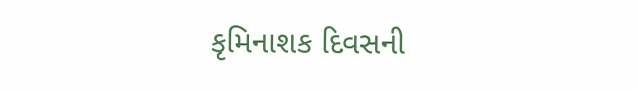કૃમિનાશક દિવસની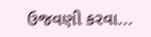ઉજવણી કરવા...